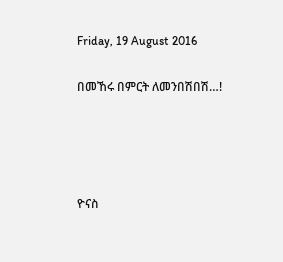Friday, 19 August 2016

በመኸሩ በምርት ለመንበሽበሽ…!




ዮናስ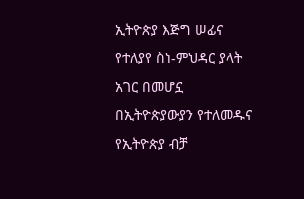ኢትዮጵያ እጅግ ሠፊና የተለያየ ስነ-ምህዳር ያላት አገር በመሆኗ በኢትዮጵያውያን የተለመዱና የኢትዮጵያ ብቻ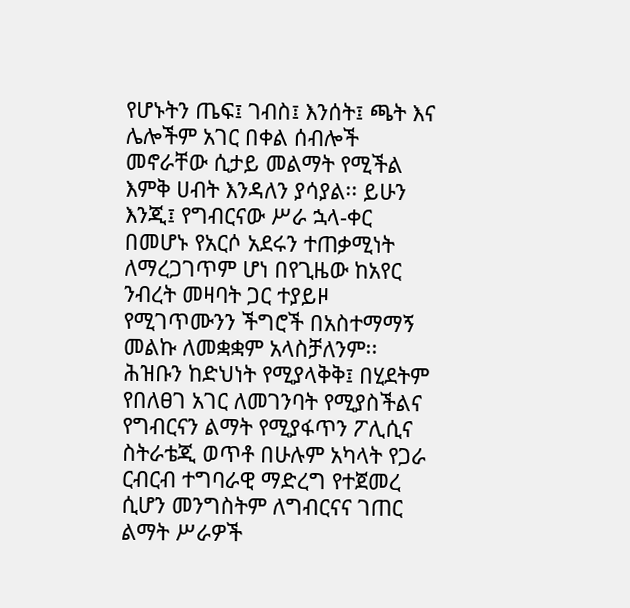የሆኑትን ጤፍ፤ ገብስ፤ እንሰት፤ ጫት እና ሌሎችም አገር በቀል ሰብሎች መኖራቸው ሲታይ መልማት የሚችል እምቅ ሀብት እንዳለን ያሳያል፡፡ ይሁን እንጂ፤ የግብርናው ሥራ ኋላ-ቀር በመሆኑ የአርሶ አደሩን ተጠቃሚነት ለማረጋገጥም ሆነ በየጊዜው ከአየር ንብረት መዛባት ጋር ተያይዞ የሚገጥሙንን ችግሮች በአስተማማኝ መልኩ ለመቋቋም አላስቻለንም፡፡
ሕዝቡን ከድህነት የሚያላቅቅ፤ በሂደትም የበለፀገ አገር ለመገንባት የሚያስችልና የግብርናን ልማት የሚያፋጥን ፖሊሲና ስትራቴጂ ወጥቶ በሁሉም አካላት የጋራ ርብርብ ተግባራዊ ማድረግ የተጀመረ ሲሆን መንግስትም ለግብርናና ገጠር ልማት ሥራዎች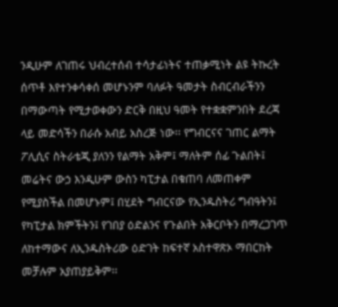ንዲሁም ለገጠሩ ህብረተሰብ ተሳታፊነትና ተጠቃሚነት ልዩ ትኩረት ሰጥቶ እየተንቀሳቀሰ መሆኑንም ባለፉት ዓመታት ስብርብራችንን በማውጣት የሚታወቀውን ድርቅ በዚህ ዓመት የተቋቋምንበት ደረጃ ላይ መድሳችን በራሱ አብይ አስረጅ ነው፡፡ የግብርናና ገጠር ልማት ፖሊሲና ስትራቴጂ ያለንን የልማት አቅም፤ ማለትም ሰፊ ጉልበት፤ መሬትና ውኃ እንዲሁም ውስን ካፒታል በቁጠባ ለመጠቀም የሚያስችል በመሆኑም፤ በሂደት ግብርናው የኢንዱስትሪ ግብዓትን፤ የካፒታል ክምችትን፤ የገበያ ዕድልንና የጉልበት አቅርቦትን በማረጋገጥ ለከተማውና ለኢንዱስትሪው ዕድገት ከፍተኛ አስተዋጽኦ ማበርከት መቻሉም አያጠያይቅም፡፡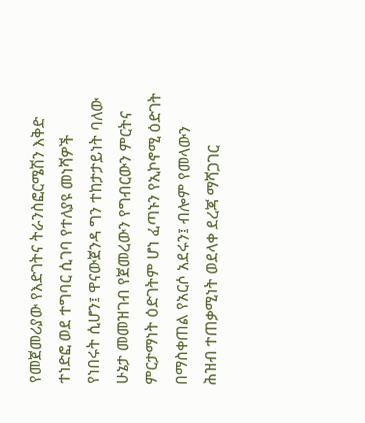የመጀመሪያው የእድገትና ትራንስፎርሜሽን እቅድ ተነድፎ ወደ ተግባር ሲገባ የተለያዩ መነሻዎች የነበሩት ሲሆን፤ ዋናውጀንዳ ግን ተከታታይነት ባለው ሁኔታ መመዝገብ የጀመረውን የግብርውን ምርትና ምርታማነት ዕድገትም ሆነ ፈጣኑን የኢኮኖሚ ዕድገት በማስቀጠል የአርሶ አደሩን፤ ብሎም የመላውን ሕዝብ ተጠቃሚነት ወደላቀ ደረጃ ማሻጋገር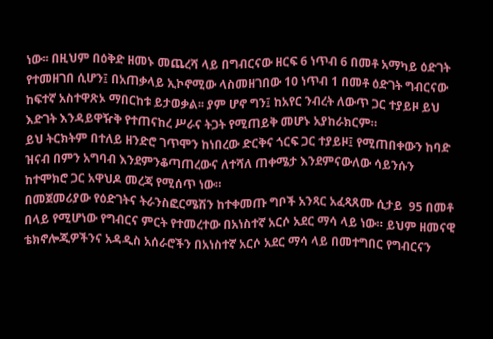ነው፡፡ በዚህም በዕቅድ ዘመኑ መጨረሻ ላይ በግብርናው ዘርፍ 6 ነጥብ 6 በመቶ አማካይ ዕድገት የተመዘገበ ሲሆን፤ በአጠቃላይ ኢኮኖሚው ላስመዘገበው 10 ነጥብ 1 በመቶ ዕድገት ግብርናው ከፍተኛ አስተዋጽኦ ማበርከቱ ይታወቃል፡፡ ያም ሆኖ ግን፤ ከአየር ንብረት ለውጥ ጋር ተያይዞ ይህ እድገት እንዳይዋዥቅ የተጠናከረ ሥራና ትጋት የሚጠይቅ መሆኑ አያከራክርም።
ይህ ትርክትም በተለይ ዘንድሮ ገጥሞን ከነበረው ድርቅና ጎርፍ ጋር ተያይዞ፤ የሚጠበቀውን ከባድ ዝናብ በምን አግባብ እንደምንቆጣጠረውና ለተሻለ ጠቀሜታ እንደምናውለው ሳይንሱን ከተሞክሮ ጋር አዋህዶ መረጃ የሚሰጥ ነው።
በመጀመሪያው የዕድገትና ትራንስፎርሜሽን ከተቀመጡ ግቦች አንጻር አፈጻጸሙ ሲታይ  95 በመቶ በላይ የሚሆነው የግብርና ምርት የተመረተው በአነስተኛ አርሶ አደር ማሳ ላይ ነው። ይህም ዘመናዊ ቴክኖሎጂዎችንና አዳዲስ አሰራሮችን በአነስተኛ አርሶ አደር ማሳ ላይ በመተግበር የግብርናን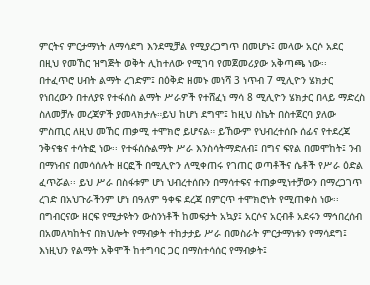ምርትና ምርታማነት ለማሳደግ እንደሚቻል የሚያረጋግጥ በመሆኑ፤ መላው አርሶ አደር በዚህ የመኸር ዝግጅት ወቅት ሊከተለው የሚገባ የመጀመሪያው አቅጣጫ ነው፡፡
በተፈጥሮ ሀብት ልማት ረገድም፤ በዕቅድ ዘመኑ መነሻ 3 ነጥብ 7 ሚሊዮን ሄክታር የነበረውን በተለያዩ የተፋሰስ ልማት ሥራዎች የተሸፈነ ማሳ 8 ሚሊዮን ሄክታር በላይ ማድረስ ስለመቻሉ መረጃዎች ያመላክታሉ።ይህ ከሆነ ደግሞ፤ ከዚህ ስኬት በስተጀርባ ያለው ምስጢር ለዚህ መኸር ጠቃሚ ተሞክሮ ይሆናል። ይኸውም የህብረተሰቡ ሰፊና የተደረጃ ንቅናቄና ተሳትፎ ነው፡፡ የተፋሰሱልማት ሥራ እንስሳትማድለብ፤ በግና ፍየል በመሞከት፤ ንብ በማነብና በመሳሰሉት ዘርፎች በሚሊዮን ለሚቀጠሩ የገጠር ወጣቶችና ሴቶች የሥራ ዕድል ፈጥሯል፡፡ ይህ ሥራ በስፋቱም ሆነ ህብረተሰቡን በማሳተፍና ተጠቃሚነተቻውን በማረጋገጥ ረገድ በአህጉራችንም ሆነ በዓለም ዓቀፍ ደረጃ በምርጥ ተሞክሮነት የሚጠቀስ ነው፡፡
በግብርናው ዘርፍ የሚታዩትን ውስንነቶች ከመፍታት አኳያ፤ አርሶና አርብቶ አደሩን ማኅበረሰብ በአመለካከትና በክህሎት የማብቃት ተከታታይ ሥራ በመስራት ምርታማነቱን የማሳደግ፤ እነዚህን የልማት አቅሞች ከተግባር ጋር በማስተሳሰር የማብቃት፤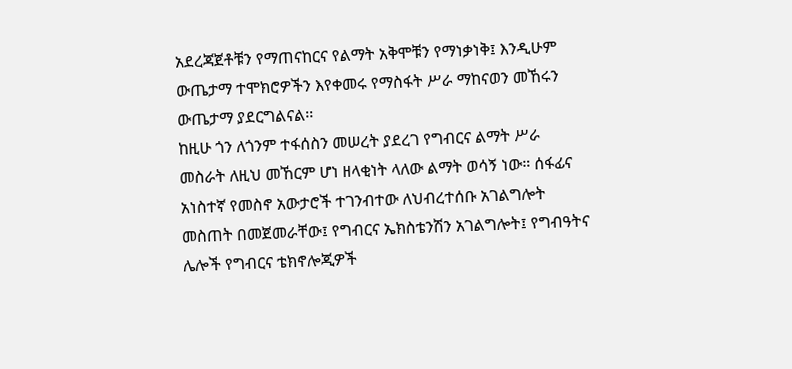አደረጃጀቶቹን የማጠናከርና የልማት አቅሞቹን የማነቃነቅ፤ እንዲሁም ውጤታማ ተሞክሮዎችን እየቀመሩ የማስፋት ሥራ ማከናወን መኸሩን ውጤታማ ያደርግልናል፡፡
ከዚሁ ጎን ለጎንም ተፋሰስን መሠረት ያደረገ የግብርና ልማት ሥራ መስራት ለዚህ መኸርም ሆነ ዘላቂነት ላለው ልማት ወሳኝ ነው። ሰፋፊና አነስተኛ የመስኖ አውታሮች ተገንብተው ለህብረተሰቡ አገልግሎት መስጠት በመጀመራቸው፤ የግብርና ኤክስቴንሽን አገልግሎት፤ የግብዓትና ሌሎች የግብርና ቴክኖሎጂዎች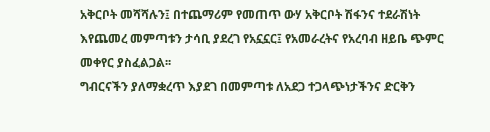አቅርቦት መሻሻሉን፤ በተጨማሪም የመጠጥ ውሃ አቅርቦት ሽፋንና ተደራሽነት እየጨመረ መምጣቱን ታሳቢ ያደረገ የአኗኗር፤ የአመራረትና የአረባብ ዘይቤ ጭምር መቀየር ያስፈልጋል፡፡
ግብርናችን ያለማቋረጥ እያደገ በመምጣቱ ለአደጋ ተጋላጭነታችንና ድርቅን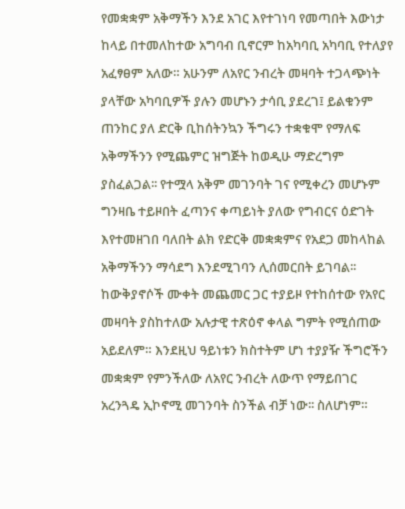የመቋቋም አቅማችን እንደ አገር እየተገነባ የመጣበት እውነታ ከላይ በተመለከተው አግባብ ቢኖርም ከአካባቢ አካባቢ የተለያየ አፈፃፀም አለው። አሁንም ለአየር ንብረት መዛባት ተጋላጭነት ያላቸው አካባቢዎች ያሉን መሆኑን ታሳቢ ያደረገ፤ ይልቁንም ጠንከር ያለ ድርቅ ቢከሰትንኳን ችግሩን ተቋቁሞ የማለፍ አቅማችንን የሚጨምር ዝግጅት ከወዲሁ ማድረግም ያስፈልጋል፡፡ የተሟላ አቅም መገንባት ገና የሚቀረን መሆኑም ግንዛቤ ተይዞበት ፈጣንና ቀጣይነት ያለው የግብርና ዕድገት እየተመዘገበ ባለበት ልክ የድርቅ መቋቋምና የአደጋ መከላከል አቅማችንን ማሳደግ እንደሚገባን ሊሰመርበት ይገባል፡፡
ከውቅያኖሶች ሙቀት መጨመር ጋር ተያይዞ የተከሰተው የአየር መዛባት ያስከተለው አሉታዊ ተጽዕኖ ቀላል ግምት የሚሰጠው አይደለም። እንደዚህ ዓይነቱን ክስተትም ሆነ ተያያዥ ችግሮችን መቋቋም የምንችለው ለአየር ንብረት ለውጥ የማይበገር አረንጓዴ ኢኮኖሚ መገንባት ስንችል ብቻ ነው፡፡ ስለሆነም።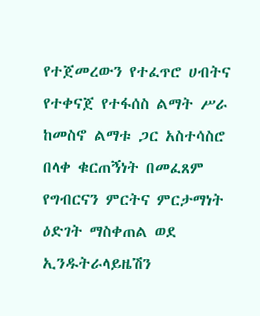የተጀመረውን የተፈጥሮ ሀብትና የተቀናጀ የተፋሰስ ልማት ሥራ ከመስኖ ልማቱ ጋር አስተሳስሮ በላቀ ቁርጠኝነት በመፈጸም የግብርናን ምርትና ምርታማነት ዕድገት ማስቀጠል ወደ ኢንዱትራላይዜሽን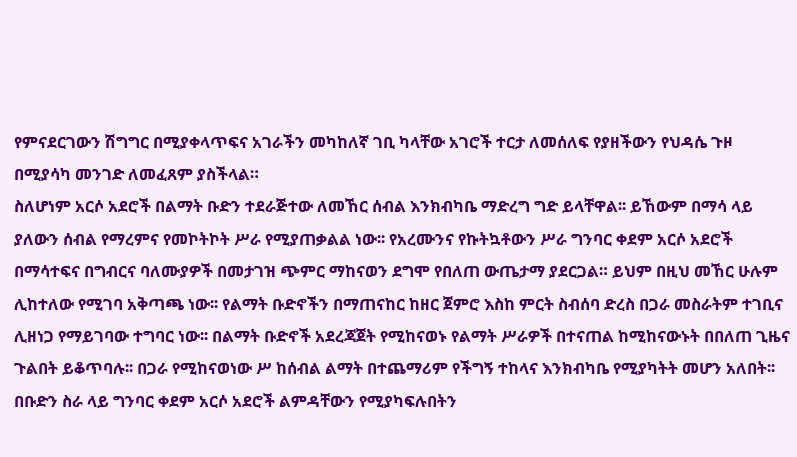የምናደርገውን ሽግግር በሚያቀላጥፍና አገራችን መካከለኛ ገቢ ካላቸው አገሮች ተርታ ለመሰለፍ የያዘችውን የህዳሴ ጉዞ በሚያሳካ መንገድ ለመፈጸም ያስችላል።
ስለሆነም አርሶ አደሮች በልማት ቡድን ተደራጅተው ለመኸር ሰብል እንክብካቤ ማድረግ ግድ ይላቸዋል፡፡ ይኸውም በማሳ ላይ ያለውን ሰብል የማረምና የመኮትኮት ሥራ የሚያጠቃልል ነው፡፡ የአረሙንና የኩትኳቶውን ሥራ ግንባር ቀደም አርሶ አደሮች በማሳተፍና በግብርና ባለሙያዎች በመታገዝ ጭምር ማከናወን ደግሞ የበለጠ ውጤታማ ያደርጋል። ይህም በዚህ መኸር ሁሉም ሊከተለው የሚገባ አቅጣጫ ነው፡፡ የልማት ቡድኖችን በማጠናከር ከዘር ጀምሮ እስከ ምርት ስብሰባ ድረስ በጋራ መስራትም ተገቢና ሊዘነጋ የማይገባው ተግባር ነው፡፡ በልማት ቡድኖች አደረጃጀት የሚከናወኑ የልማት ሥራዎች በተናጠል ከሚከናውኑት በበለጠ ጊዜና ጉልበት ይቆጥባሉ፡፡ በጋራ የሚከናወነው ሥ ከሰብል ልማት በተጨማሪም የችግኝ ተከላና እንክብካቤ የሚያካትት መሆን አለበት፡፡ በቡድን ስራ ላይ ግንባር ቀደም አርሶ አደሮች ልምዳቸውን የሚያካፍሉበትን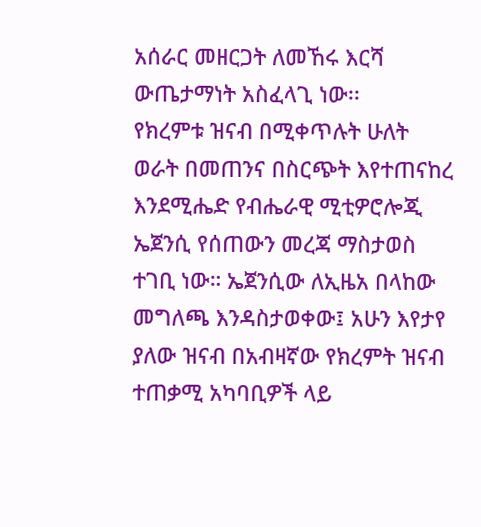አሰራር መዘርጋት ለመኸሩ እርሻ ውጤታማነት አስፈላጊ ነው፡፡
የክረምቱ ዝናብ በሚቀጥሉት ሁለት ወራት በመጠንና በስርጭት እየተጠናከረ እንደሚሔድ የብሔራዊ ሚቲዎሮሎጂ ኤጀንሲ የሰጠውን መረጃ ማስታወስ ተገቢ ነው። ኤጀንሲው ለኢዜአ በላከው መግለጫ እንዳስታወቀው፤ አሁን እየታየ ያለው ዝናብ በአብዛኛው የክረምት ዝናብ ተጠቃሚ አካባቢዎች ላይ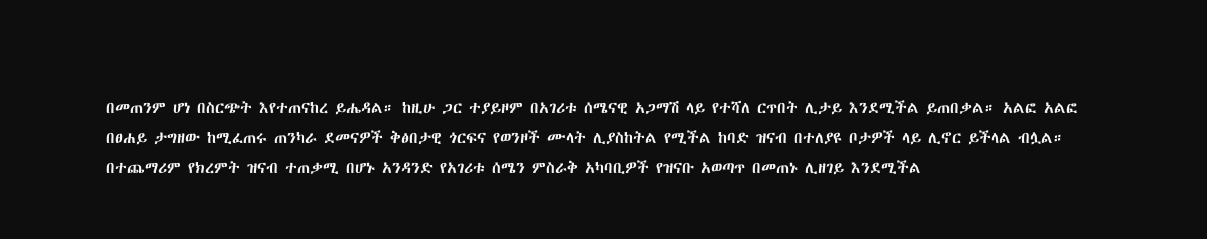በመጠንም ሆነ በስርጭት እየተጠናከረ ይሔዳል። ከዚሁ ጋር ተያይዞም በአገሪቱ ሰሜናዊ አጋማሽ ላይ የተሻለ ርጥበት ሊታይ እንደሚችል ይጠበቃል። አልፎ አልፎ በፀሐይ ታግዘው ከሚፈጠሩ ጠንካራ ደመናዎች ቅፅበታዊ ጎርፍና የወንዞች ሙላት ሊያስከትል የሚችል ከባድ ዝናብ በተለያዩ ቦታዎች ላይ ሊኖር ይችላል ብሏል።
በተጨማሪም የክረምት ዝናብ ተጠቃሚ በሆኑ አንዳንድ የአገሪቱ ሰሜን ምስራቅ አካባቢዎች የዝናቡ አወጣጥ በመጠኑ ሊዘገይ እንደሚችል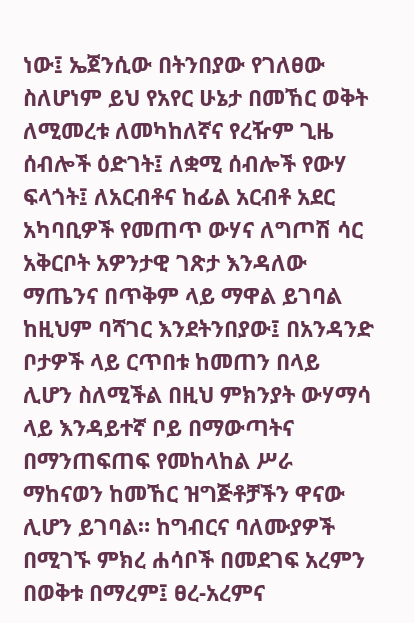ነው፤ ኤጀንሲው በትንበያው የገለፀው
ስለሆነም ይህ የአየር ሁኔታ በመኸር ወቅት ለሚመረቱ ለመካከለኛና የረዥም ጊዜ ሰብሎች ዕድገት፤ ለቋሚ ሰብሎች የውሃ ፍላጎት፤ ለአርብቶና ከፊል አርብቶ አደር አካባቢዎች የመጠጥ ውሃና ለግጦሽ ሳር አቅርቦት አዎንታዊ ገጽታ እንዳለው ማጤንና በጥቅም ላይ ማዋል ይገባል
ከዚህም ባሻገር እንደትንበያው፤ በአንዳንድ ቦታዎች ላይ ርጥበቱ ከመጠን በላይ ሊሆን ስለሚችል በዚህ ምክንያት ውሃማሳ ላይ እንዳይተኛ ቦይ በማውጣትና በማንጠፍጠፍ የመከላከል ሥራ ማከናወን ከመኸር ዝግጅቶቻችን ዋናው ሊሆን ይገባል። ከግብርና ባለሙያዎች በሚገኙ ምክረ ሐሳቦች በመደገፍ አረምን በወቅቱ በማረም፤ ፀረ-አረምና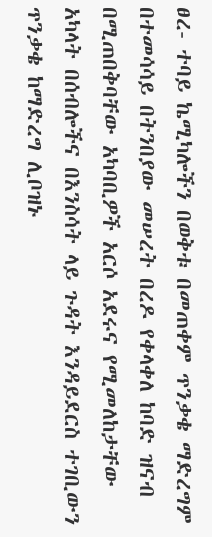ፀረ- ተባይ ኬሚካሎችን በወቅቱ በመጠቀም ጥንቃቄ ማድረግም በተመሳሳይ በትንበያው መሠረት በረዶ የቀላቀለ ከባድ ዝናብ በሚጠበቅባቸው አካባቢዎች አርሶ አደሩና የሚመለከታቸው አካላት በሰብሎችና በእንስሳት ላይ ጉዳት እንዳይደርስ ተገቢውን ጥንቃቄ ከማድረግ ሊቦዝኑ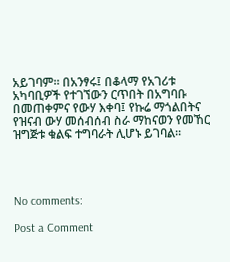አይገባም። በአንፃሩ፤ በቆላማ የአገሪቱ አካባቢዎች የተገኘውን ርጥበት በአግባቡ በመጠቀምና የውሃ እቀባ፤ የኩሬ ማጎልበትና የዝናብ ውሃ መሰብሰብ ስራ ማከናወን የመኸር ዝግጅቱ ቁልፍ ተግባራት ሊሆኑ ይገባል።




No comments:

Post a Comment